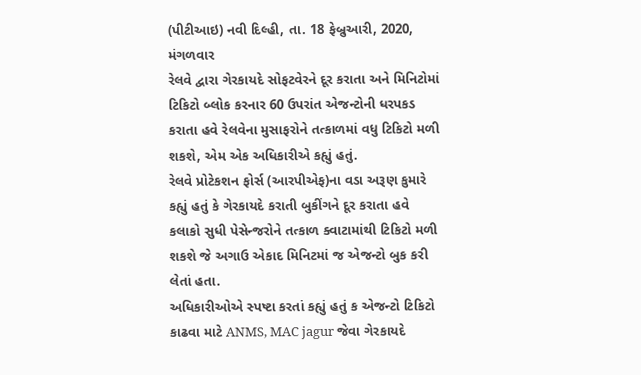(પીટીઆઇ) નવી દિલ્હી, તા. 18 ફેબ્રુઆરી, 2020, મંગળવાર
રેલવે દ્વારા ગેરકાયદે સોફટવેરને દૂર કરાતા અને મિનિટોમાં ટિકિટો બ્લોક કરનાર 60 ઉપરાંત એજન્ટોની ધરપકડ કરાતા હવે રેલવેના મુસાફરોને તત્કાળમાં વધુ ટિકિટો મળી શકશે, એમ એક અધિકારીએ કહ્યું હતું.
રેલવે પ્રોટેકશન ફોર્સ (આરપીએફ)ના વડા અરૂણ કુમારે કહ્યું હતું કે ગેરકાયદે કરાતી બુકીંગને દૂર કરાતા હવે કલાકો સુધી પેસેન્જરોને તત્કાળ ક્વાટામાંથી ટિકિટો મળી શકશે જે અગાઉ એકાદ મિનિટમાં જ એજન્ટો બુક કરી લેતાં હતા.
અધિકારીઓએ સ્પષ્ટા કરતાં કહ્યું હતું ક એજન્ટો ટિકિટો કાઢવા માટે ANMS, MAC jagur જેવા ગેરકાયદે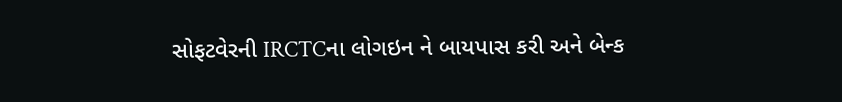સોફટવેરની IRCTCના લોગઇન ને બાયપાસ કરી અને બેન્ક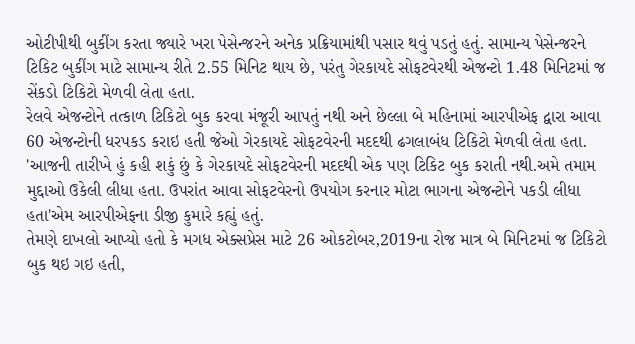ઓટીપીથી બુકીંગ કરતા જ્યારે ખરા પેસેન્જરને અનેક પ્રક્રિયામાંથી પસાર થવું પડતું હતું. સામાન્ય પેસેન્જરને ટિકિટ બુકીંગ માટે સામાન્ય રીતે 2.55 મિનિટ થાય છે, પરંતુ ગેરકાયદે સોફટવેરથી એજન્ટો 1.48 મિનિટમાં જ સેંકડો ટિકિટો મેળવી લેતા હતા.
રેલવે એજન્ટોને તત્કાળ ટિકિટો બુક કરવા મંજૂરી આપતું નથી અને છેલ્લા બે મહિનામાં આરપીએફ દ્વારા આવા 60 એજન્ટોની ધરપકડ કરાઇ હતી જેઓ ગેરકાયદે સોફટવેરની મદદથી ઢગલાબંધ ટિકિટો મેળવી લેતા હતા.
'આજની તારીખે હું કહી શકું છું કે ગેરકાયદે સોફટવેરની મદદથી એક પણ ટિકિટ બુક કરાતી નથી.અમે તમામ મુદ્દાઓ ઉકેલી લીધા હતા. ઉપરાંત આવા સોફટવેરનો ઉપયોગ કરનાર મોટા ભાગના એજન્ટોને પકડી લીધા હતા'એમ આરપીએફના ડીજી કુમારે કહ્યું હતું.
તેમણે દાખલો આપ્યો હતો કે મગધ એક્સપ્રેસ માટે 26 ઓકટોબર,2019ના રોજ માત્ર બે મિનિટમાં જ ટિકિટો બુક થઇ ગઇ હતી,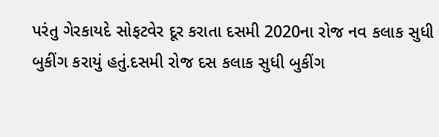પરંતુ ગેરકાયદે સોફટવેર દૂર કરાતા દસમી 2020ના રોજ નવ કલાક સુધી બુકીંગ કરાયું હતું.દસમી રોજ દસ કલાક સુધી બુકીંગ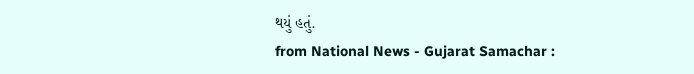થયું હતું.
from National News - Gujarat Samachar :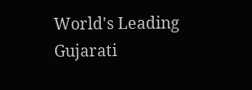World's Leading Gujarati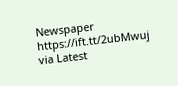Newspaper https://ift.tt/2ubMwuj
via Latest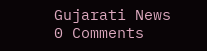Gujarati News
0 Comments